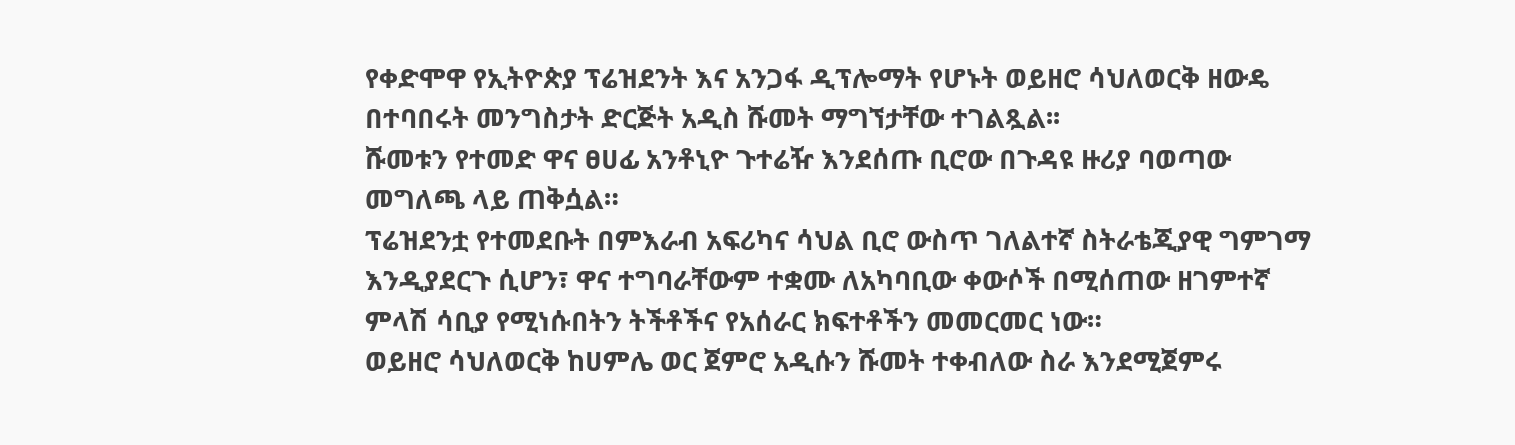የቀድሞዋ የኢትዮጵያ ፕሬዝደንት እና አንጋፋ ዲፕሎማት የሆኑት ወይዘሮ ሳህለወርቅ ዘውዴ በተባበሩት መንግስታት ድርጅት አዲስ ሹመት ማግኘታቸው ተገልጿል፡፡
ሹመቱን የተመድ ዋና ፀሀፊ አንቶኒዮ ጉተሬዥ እንደሰጡ ቢሮው በጉዳዩ ዙሪያ ባወጣው መግለጫ ላይ ጠቅሷል።
ፕሬዝደንቷ የተመደቡት በምእራብ አፍሪካና ሳህል ቢሮ ውስጥ ገለልተኛ ስትራቴጂያዊ ግምገማ እንዲያደርጉ ሲሆን፣ ዋና ተግባራቸውም ተቋሙ ለአካባቢው ቀውሶች በሚሰጠው ዘገምተኛ ምላሽ ሳቢያ የሚነሱበትን ትችቶችና የአሰራር ክፍተቶችን መመርመር ነው።
ወይዘሮ ሳህለወርቅ ከሀምሌ ወር ጀምሮ አዲሱን ሹመት ተቀብለው ስራ እንደሚጀምሩ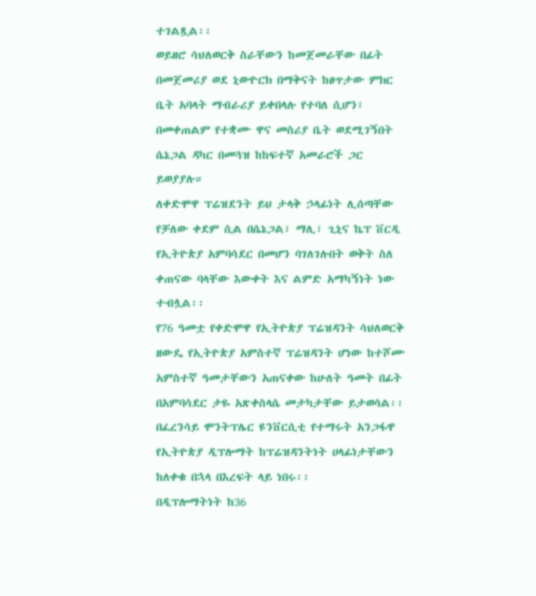ተገልጿል፡፡
ወይዘሮ ሳህለወርቅ ስራቸውን ከመጀመራቸው በፊት በመጀመሪያ ወደ ኒውዮርክ በማቅናት ከፀጥታው ምክር ቤት አባላት ማብራሪያ ይቀበላሉ የተባለ ሲሆን፣ በመቀጠልም የተቋሙ ዋና መስሪያ ቤት ወደሚገኝበት ሴኔጋል ዳካር በመጓዝ ከከፍተኛ አመራሮች ጋር ይወያያሉ።
ለቀድሞዋ ፕሬዝደንት ይህ ታላቅ ኃላፊነት ሊሰጣቸው የቻለው ቀደም ሲል በሴኔጋል፣ ማሊ፣ ጊኒና ኬፕ ቨርዲ የኢትዮጵያ አምባሳደር በመሆን ባገለገሉበት ወቅት ስለ ቀጠናው ባላቸው እውቀት እና ልምድ አማካኝነት ነው ተብሏል፡፡
የ76 ዓመቷ የቀድሞዋ የኢትዮጵያ ፕሬዝዳንት ሳህለወርቅ ዘውዴ የኢትዮጵያ አምስተኛ ፕሬዝዳንት ሆነው ከተሾሙ አምስተኛ ዓመታቸውን አጠናቀው ከሁለት ዓመት በፊት በአምባሳደር ታዬ አጽቀስላሴ መታካታቸው ይታወሳል፡፡
በፈረንሳይ ሞንትፕሌር ዩንቨርሲቲ የተማሩት አንጋፋዋ የኢትዮጵያ ዲፕሎማት ከፕሬዝዳንትነት ሀላፊነታቸውን ከለቀቁ በኋላ በእረፍት ላይ ነበሩ፡፡
በዲፕሎማትነት ከ36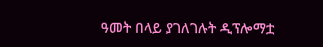ዓመት በላይ ያገለገሉት ዲፕሎማቷ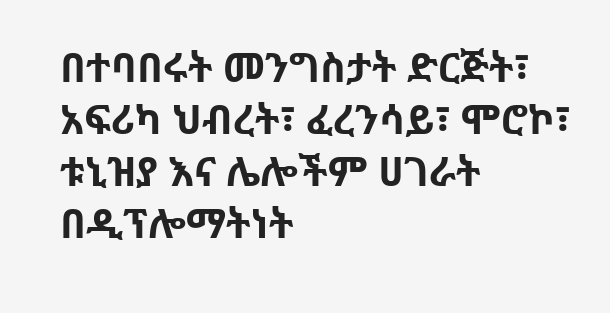በተባበሩት መንግስታት ድርጅት፣ አፍሪካ ህብረት፣ ፈረንሳይ፣ ሞሮኮ፣ ቱኒዝያ እና ሌሎችም ሀገራት በዲፕሎማትነት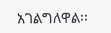አገልግለዋል፡፡